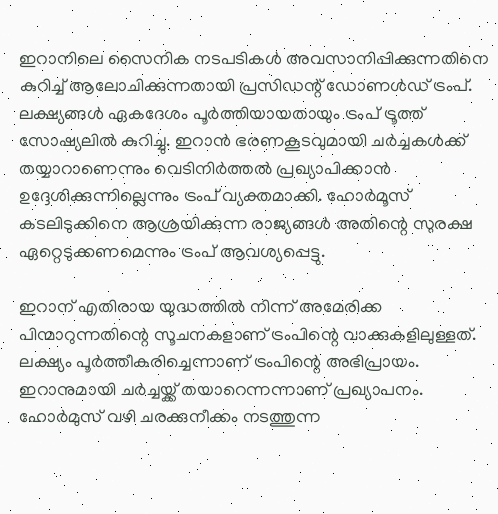ഇറാനിലെ സൈനിക നടപടികള്‍ അവസാനിപ്പിക്കുന്നതിനെ കുറിച്ച് ആലോചിക്കുന്നതായി പ്രസിഡന്റ് ഡോണള്‍ഡ് ട്രംപ്. ലക്ഷ്യങ്ങള്‍ ഏകദേശം പൂര്‍ത്തിയായതായും ട്രംപ് ട്രൂത്ത് സോഷ്യലില്‍ കുറിച്ചു. ഇറാന്‍ ഭരണകൂടവുമായി ചര്‍ച്ചകള്‍ക്ക് തയ്യാറാണെന്നും വെടിനിര്‍ത്തല്‍ പ്രഖ്യാപിക്കാന്‍ ഉദ്ദേശിക്കുന്നില്ലെന്നും ട്രംപ് വ്യക്തമാക്കി. ഹോര്‍മൂസ് കടലിടുക്കിനെ ആശ്രയിക്കുന്ന രാജ്യങ്ങള്‍ അതിന്റെ സുരക്ഷ ഏറ്റെടുക്കണമെന്നും ട്രംപ് ആവശ്യപ്പെട്ടു.

ഇറാന് എതിരായ യുദ്ധത്തില്‍ നിന്ന് അമേരിക്ക പിന്മാറുന്നതിന്റെ സൂചനകളാണ് ട്രംപിന്റെ വാക്കുകളിലുള്ളത്. ലക്ഷ്യം പൂര്‍ത്തീകരിച്ചെന്നാണ് ട്രംപിന്റെ അഭിപ്രായം. ഇറാനുമായി ചര്‍ച്ചയ്ക്ക് തയാറെന്നന്നാണ് പ്രഖ്യാപനം. ഹോര്‍മുസ് വഴി ചരക്കുനീക്കം നടത്തുന്ന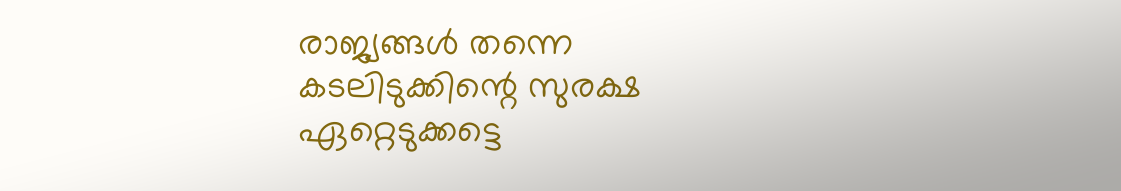രാജ്യങ്ങള്‍ തന്നെ കടലിടുക്കിന്റെ സുരക്ഷ ഏറ്റെടുക്കട്ടെ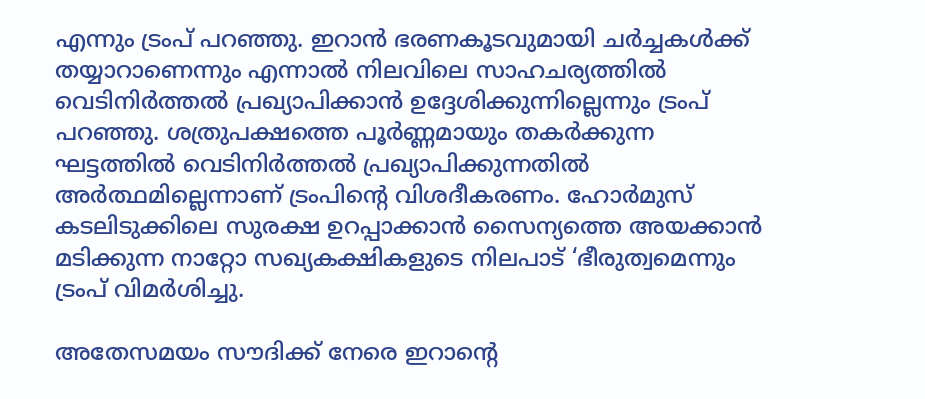എന്നും ട്രംപ് പറഞ്ഞു. ഇറാന്‍ ഭരണകൂടവുമായി ചര്‍ച്ചകള്‍ക്ക് തയ്യാറാണെന്നും എന്നാല്‍ നിലവിലെ സാഹചര്യത്തില്‍ വെടിനിര്‍ത്തല്‍ പ്രഖ്യാപിക്കാന്‍ ഉദ്ദേശിക്കുന്നില്ലെന്നും ട്രംപ് പറഞ്ഞു. ശത്രുപക്ഷത്തെ പൂര്‍ണ്ണമായും തകര്‍ക്കുന്ന ഘട്ടത്തില്‍ വെടിനിര്‍ത്തല്‍ പ്രഖ്യാപിക്കുന്നതില്‍ അര്‍ത്ഥമില്ലെന്നാണ് ട്രംപിന്റെ വിശദീകരണം. ഹോര്‍മുസ് കടലിടുക്കിലെ സുരക്ഷ ഉറപ്പാക്കാന്‍ സൈന്യത്തെ അയക്കാന്‍ മടിക്കുന്ന നാറ്റോ സഖ്യകക്ഷികളുടെ നിലപാട് ‘ഭീരുത്വമെന്നും ട്രംപ് വിമര്‍ശിച്ചു.

അതേസമയം സൗദിക്ക് നേരെ ഇറാന്റെ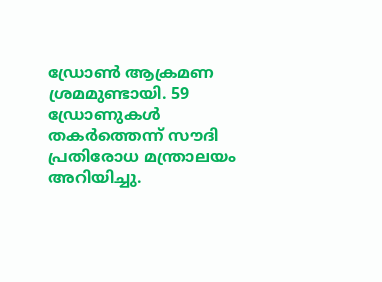ഡ്രോണ്‍ ആക്രമണ ശ്രമമുണ്ടായി. 59 ഡ്രോണുകള്‍ തകര്‍ത്തെന്ന് സൗദി പ്രതിരോധ മന്ത്രാലയം അറിയിച്ചു.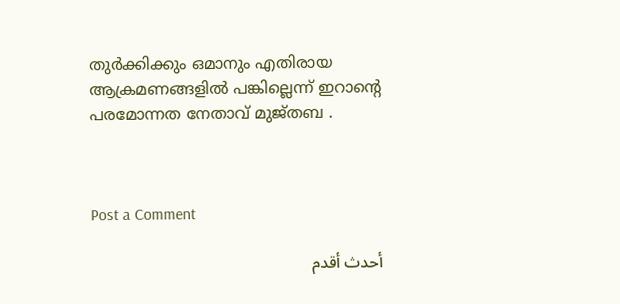തുര്‍ക്കിക്കും ഒമാനും എതിരായ ആക്രമണങ്ങളില്‍ പങ്കില്ലെന്ന് ഇറാന്റെ പരമോന്നത നേതാവ് മുജ്തബ .



Post a Comment

أحدث أقدم